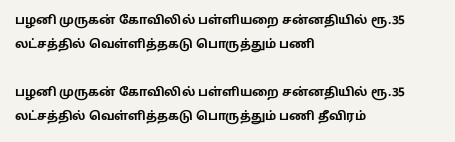பழனி முருகன் கோவிலில் பள்ளியறை சன்னதியில் ரூ.35 லட்சத்தில் வெள்ளித்தகடு பொருத்தும் பணி

பழனி முருகன் கோவிலில் பள்ளியறை சன்னதியில் ரூ.35 லட்சத்தில் வெள்ளித்தகடு பொருத்தும் பணி தீவிரம்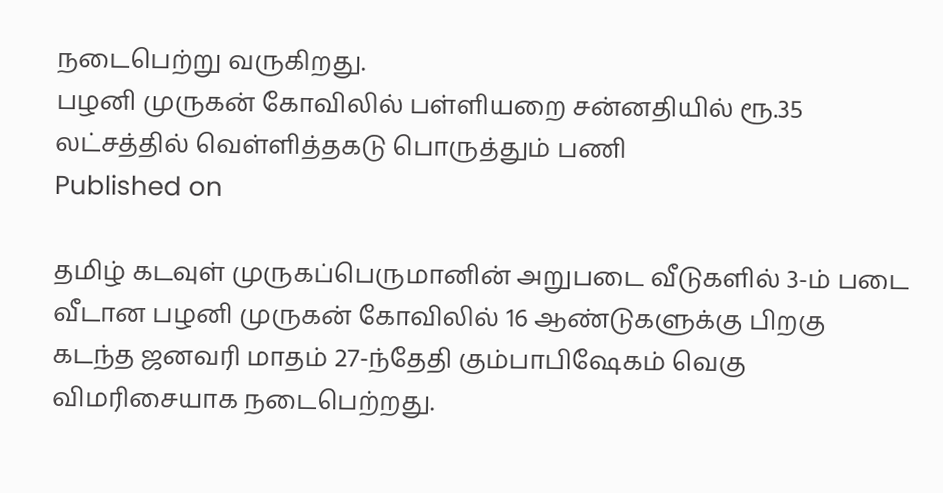நடைபெற்று வருகிறது.
பழனி முருகன் கோவிலில் பள்ளியறை சன்னதியில் ரூ.35 லட்சத்தில் வெள்ளித்தகடு பொருத்தும் பணி
Published on

தமிழ் கடவுள் முருகப்பெருமானின் அறுபடை வீடுகளில் 3-ம் படை வீடான பழனி முருகன் கோவிலில் 16 ஆண்டுகளுக்கு பிறகு கடந்த ஜனவரி மாதம் 27-ந்தேதி கும்பாபிஷேகம் வெகு விமரிசையாக நடைபெற்றது.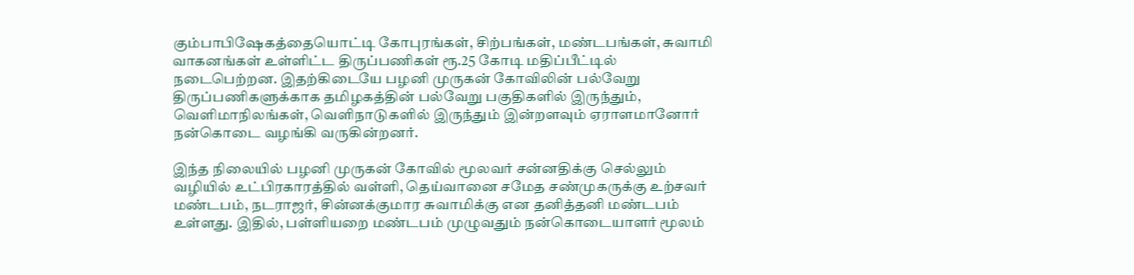கும்பாபிஷேகத்தையொட்டி கோபுரங்கள், சிற்பங்கள், மண்டபங்கள், சுவாமி வாகனங்கள் உள்ளிட்ட திருப்பணிகள் ரூ.25 கோடி மதிப்பீட்டில் நடைபெற்றன. இதற்கிடையே பழனி முருகன் கோவிலின் பல்வேறு திருப்பணிகளுக்காக தமிழகத்தின் பல்வேறு பகுதிகளில் இருந்தும், வெளிமாநிலங்கள், வெளிநாடுகளில் இருந்தும் இன்றளவும் ஏராளமானோர் நன்கொடை வழங்கி வருகின்றனர்.

இந்த நிலையில் பழனி முருகன் கோவில் மூலவர் சன்னதிக்கு செல்லும் வழியில் உட்பிரகாரத்தில் வள்ளி, தெய்வானை சமேத சண்முகருக்கு உற்சவர் மண்டபம், நடராஜர், சின்னக்குமார சுவாமிக்கு என தனித்தனி மண்டபம் உள்ளது. இதில், பள்ளியறை மண்டபம் முழுவதும் நன்கொடையாளர் மூலம்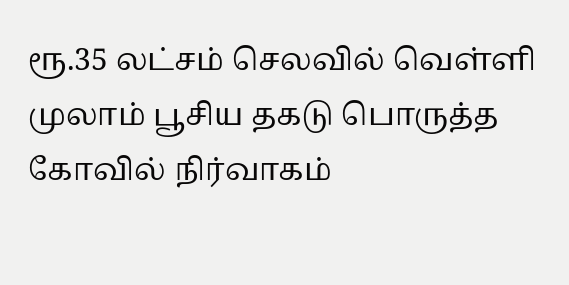ரூ.35 லட்சம் செலவில் வெள்ளி முலாம் பூசிய தகடு பொருத்த கோவில் நிர்வாகம்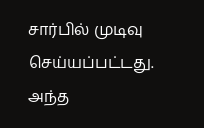சார்பில் முடிவு செய்யப்பட்டது. அந்த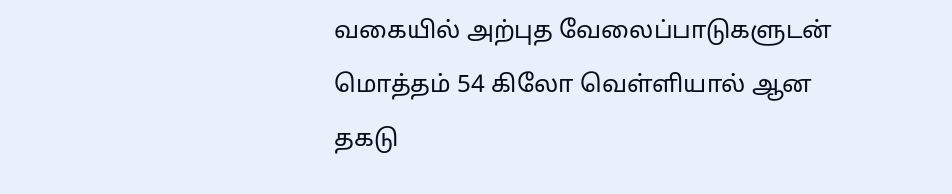வகையில் அற்புத வேலைப்பாடுகளுடன் மொத்தம் 54 கிலோ வெள்ளியால் ஆன தகடு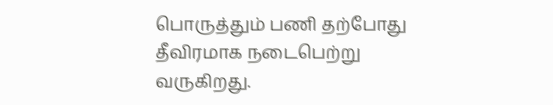பொருத்தும் பணி தற்போது தீவிரமாக நடைபெற்று வருகிறது.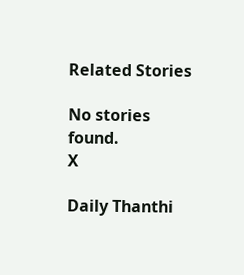Related Stories

No stories found.
X

Daily Thanthi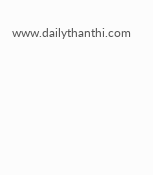www.dailythanthi.com